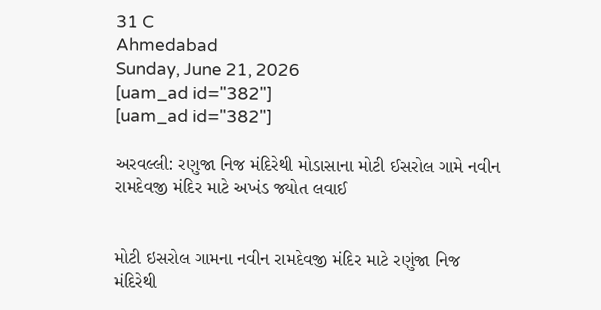31 C
Ahmedabad
Sunday, June 21, 2026
[uam_ad id="382"]
[uam_ad id="382"]

અરવલ્લી: રણુજા નિજ મંદિરેથી મોડાસાના મોટી ઈસરોલ ગામે નવીન રામદેવજી મંદિર માટે અખંડ જ્યોત લવાઈ


મોટી ઇસરોલ ગામના નવીન રામદેવજી મંદિર માટે રણુંજા નિજ મંદિરેથી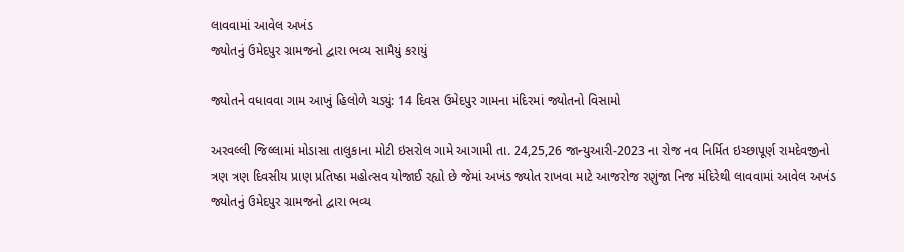લાવવામાં આવેલ અખંડ
જ્યોતનું ઉમેદપુર ગ્રામજનો દ્વારા ભવ્ય સામૈયું કરાયું

જ્યોતને વધાવવા ગામ આખું હિલોળે ચડ્યું: 14 દિવસ ઉમેદપુર ગામના મંદિરમાં જ્યોતનો વિસામો

અરવલ્લી જિલ્લામાં મોડાસા તાલુકાના મોટી ઇસરોલ ગામે આગામી તા. 24,25,26 જાન્યુઆરી-2023 ના રોજ નવ નિર્મિત ઇચ્છાપૂર્ણ રામદેવજીનો ત્રણ ત્રણ દિવસીય પ્રાણ પ્રતિષ્ઠા મહોત્સવ યોજાઈ રહ્યો છે જેમાં અખંડ જ્યોત રાખવા માટે આજરોજ રણુંજા નિજ મંદિરેથી લાવવામાં આવેલ અખંડ જ્યોતનું ઉમેદપુર ગ્રામજનો દ્વારા ભવ્ય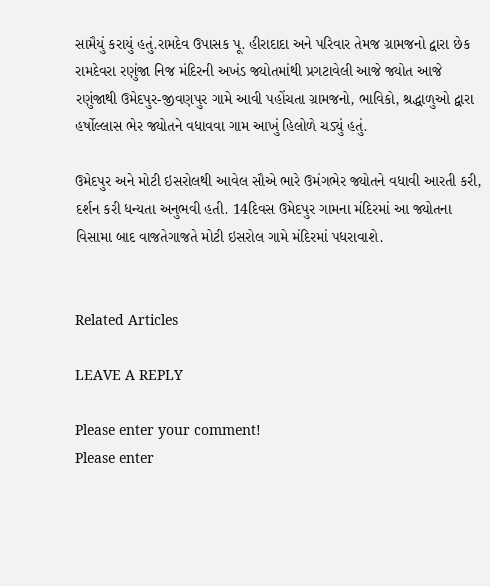સામૈયું કરાયું હતું.રામદેવ ઉપાસક પૂ. હીરાદાદા અને પરિવાર તેમજ ગ્રામજનો દ્વારા છેક રામદેવરા રણુંજા નિજ મંદિરની અખંડ જ્યોતમાંથી પ્રગટાવેલી આજે જ્યોત આજે રણુંજાથી ઉમેદપુર-જીવણપુર ગામે આવી પહોંચતા ગ્રામજનો, ભાવિકો, શ્રદ્ધાળુઓ દ્વારા હર્ષોલ્લાસ ભેર જ્યોતને વધાવવા ગામ આખું હિલોળે ચડ્યું હતું.

ઉમેદપુર અને મોટી ઇસરોલથી આવેલ સૌએ ભારે ઉમંગભેર જ્યોતને વધાવી આરતી કરી, દર્શન કરી ધન્યતા અનુભવી હતી. 14દિવસ ઉમેદપુર ગામના મંદિરમાં આ જ્યોતના વિસામા બાદ વાજતેગાજતે મોટી ઇસરોલ ગામે મંદિરમાં પધરાવાશે.


Related Articles

LEAVE A REPLY

Please enter your comment!
Please enter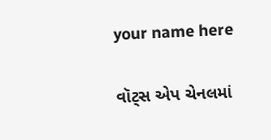your name here

વૉટ્સ એપ ચેનલમાં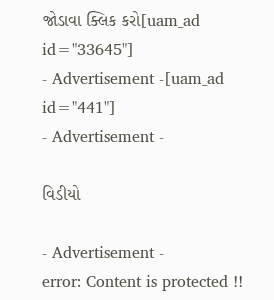જોડાવા ક્લિક કરો[uam_ad id="33645"]
- Advertisement -[uam_ad id="441"]
- Advertisement -

વિડીયો

- Advertisement -
error: Content is protected !!